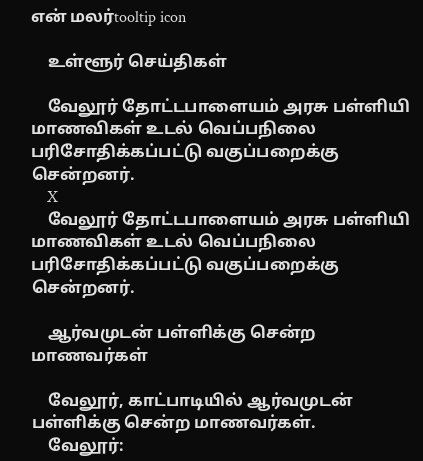என் மலர்tooltip icon

    உள்ளூர் செய்திகள்

    வேலூர் தோட்டபாளையம் அரசு பள்ளியி மாணவிகள் உடல் வெப்பநிலை பரிசோதிக்கப்பட்டு வகுப்பறைக்கு சென்றனர்.
    X
    வேலூர் தோட்டபாளையம் அரசு பள்ளியி மாணவிகள் உடல் வெப்பநிலை பரிசோதிக்கப்பட்டு வகுப்பறைக்கு சென்றனர்.

    ஆர்வமுடன் பள்ளிக்கு சென்ற மாணவர்கள்

    வேலூர், காட்பாடியில் ஆர்வமுடன் பள்ளிக்கு சென்ற மாணவர்கள்.
    வேலூர்: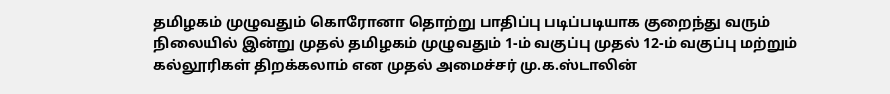தமிழகம் முழுவதும் கொரோனா தொற்று பாதிப்பு படிப்படியாக குறைந்து வரும் நிலையில் இன்று முதல் தமிழகம் முழுவதும் 1-ம் வகுப்பு முதல் 12-ம் வகுப்பு மற்றும் கல்லூரிகள் திறக்கலாம் என முதல் அமைச்சர் மு.க.ஸ்டாலின்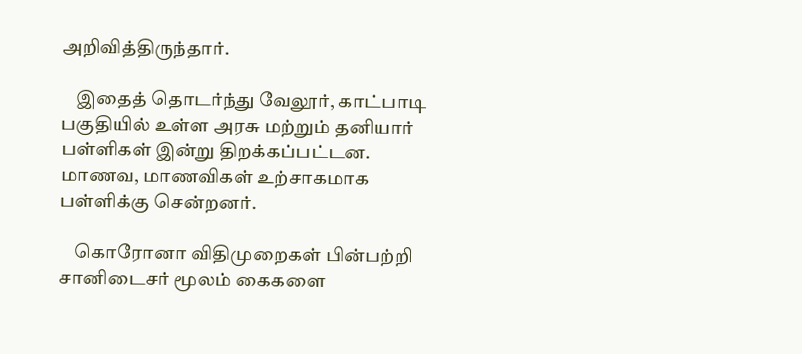அறிவித்திருந்தார்.

    இதைத் தொடர்ந்து வேலூர், காட்பாடி பகுதியில் உள்ள அரசு மற்றும் தனியார் பள்ளிகள் இன்று திறக்கப்பட்டன. மாணவ, மாணவிகள் உற்சாகமாக பள்ளிக்கு சென்றனர்.

    கொரோனா விதிமுறைகள் பின்பற்றி சானிடைசர் மூலம் கைகளை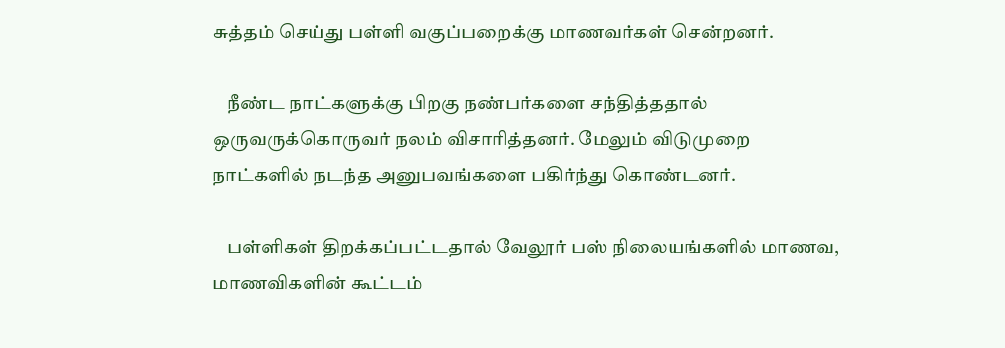சுத்தம் செய்து பள்ளி வகுப்பறைக்கு மாணவர்கள் சென்றனர்.

    நீண்ட நாட்களுக்கு பிறகு நண்பர்களை சந்தித்ததால் ஒருவருக்கொருவர் நலம் விசாரித்தனர். மேலும் விடுமுறை நாட்களில் நடந்த அனுபவங்களை பகிர்ந்து கொண்டனர்.

    பள்ளிகள் திறக்கப்பட்டதால் வேலூர் பஸ் நிலையங்களில் மாணவ, மாணவிகளின் கூட்டம்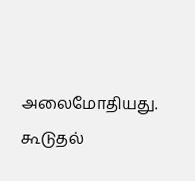அலைமோதியது. கூடுதல்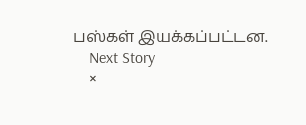பஸ்கள் இயக்கப்பட்டன.
    Next Story
    ×